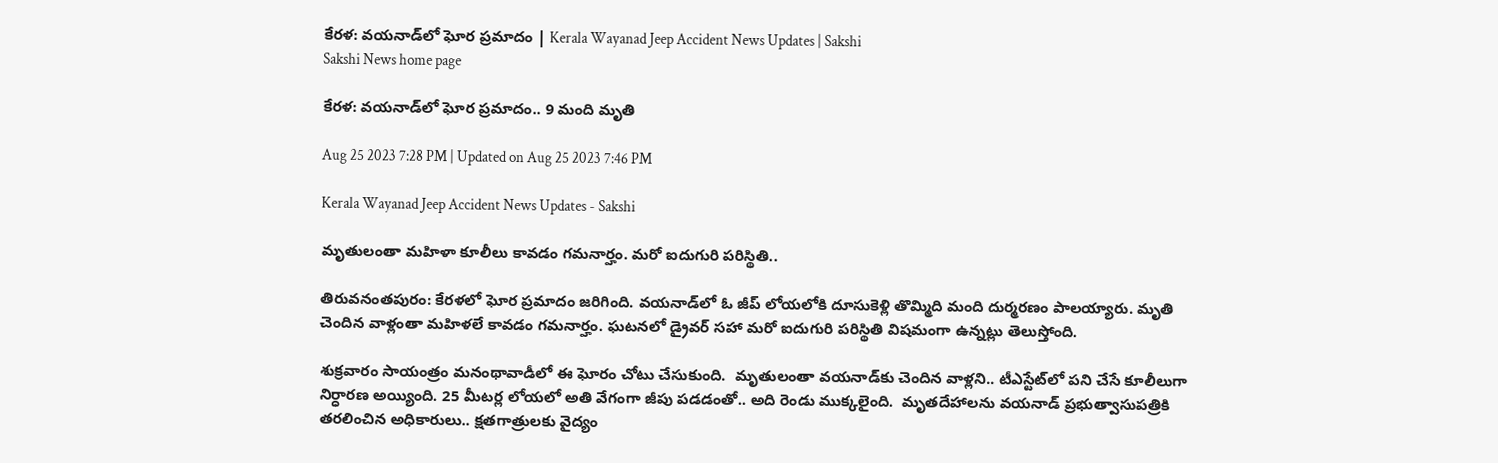కేరళ: వయనాడ్‌లో ఘోర ప్రమాదం | Kerala Wayanad Jeep Accident News Updates | Sakshi
Sakshi News home page

కేరళ: వయనాడ్‌లో ఘోర ప్రమాదం.. 9 మంది మృతి

Aug 25 2023 7:28 PM | Updated on Aug 25 2023 7:46 PM

Kerala Wayanad Jeep Accident News Updates - Sakshi

మృతులంతా మహిళా కూలీలు కావడం గమనార్హం. మరో ఐదుగురి పరిస్థితి..

తిరువనంతపురం: కేరళలో ఘోర ప్రమాదం జరిగింది. వయనాడ్‌లో ఓ జీప్‌ లోయలోకి దూసుకెళ్లి తొమ్మిది మంది దుర్మరణం పాలయ్యారు. మృతి చెందిన వాళ్లంతా మహిళలే కావడం గమనార్హం. ఘటనలో డ్రైవర్‌ సహా మరో ఐదుగురి పరిస్థితి విషమంగా ఉన్నట్లు తెలుస్తోంది.

శుక్రవారం సాయంత్రం మనంథావాడీలో ఈ ఘోరం చోటు చేసుకుంది.  మృతులంతా వయనాడ్‌కు చెందిన వాళ్లని.. టీఎస్టేట్‌లో పని చేసే కూలీలుగా నిర్ధారణ అయ్యింది. 25 మీటర్ల లోయలో అతి వేగంగా జీపు పడడంతో.. అది రెండు ముక్కలైంది.  మృతదేహాలను వయనాడ్‌ ప్రభుత్వాసుపత్రికి తరలించిన అధికారులు.. క్షతగాత్రులకు వైద్యం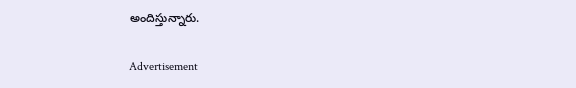అందిస్తున్నారు.

Advertisement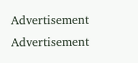Advertisement
Advertisement